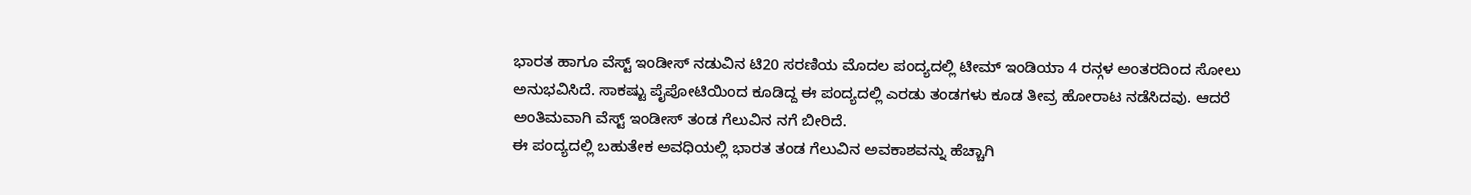ಭಾರತ ಹಾಗೂ ವೆಸ್ಟ್ ಇಂಡೀಸ್ ನಡುವಿನ ಟಿ20 ಸರಣಿಯ ಮೊದಲ ಪಂದ್ಯದಲ್ಲಿ ಟೀಮ್ ಇಂಡಿಯಾ 4 ರನ್ಗಳ ಅಂತರದಿಂದ ಸೋಲು ಅನುಭವಿಸಿದೆ. ಸಾಕಷ್ಟು ಪೈಪೋಟಿಯಿಂದ ಕೂಡಿದ್ದ ಈ ಪಂದ್ಯದಲ್ಲಿ ಎರಡು ತಂಡಗಳು ಕೂಡ ತೀವ್ರ ಹೋರಾಟ ನಡೆಸಿದವು. ಆದರೆ ಅಂತಿಮವಾಗಿ ವೆಸ್ಟ್ ಇಂಡೀಸ್ ತಂಡ ಗೆಲುವಿನ ನಗೆ ಬೀರಿದೆ.
ಈ ಪಂದ್ಯದಲ್ಲಿ ಬಹುತೇಕ ಅವಧಿಯಲ್ಲಿ ಭಾರತ ತಂಡ ಗೆಲುವಿನ ಅವಕಾಶವನ್ನು ಹೆಚ್ಚಾಗಿ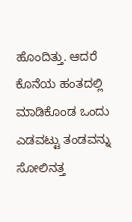ಹೊಂದಿತ್ತು. ಆದರೆ ಕೊನೆಯ ಹಂತದಲ್ಲಿ ಮಾಡಿಕೊಂಡ ಒಂದು ಎಡವಟ್ಟು ತಂಡವನ್ನು ಸೋಲಿನತ್ತ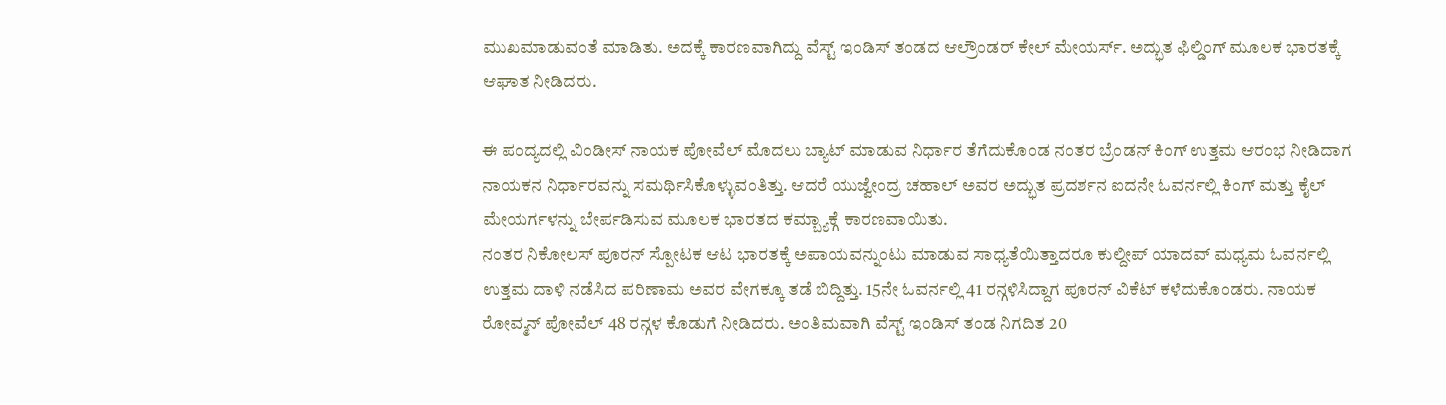ಮುಖಮಾಡುವಂತೆ ಮಾಡಿತು. ಅದಕ್ಕೆ ಕಾರಣವಾಗಿದ್ದು ವೆಸ್ಟ್ ಇಂಡಿಸ್ ತಂಡದ ಆಲ್ರೌಂಡರ್ ಕೇಲ್ ಮೇಯರ್ಸ್. ಅದ್ಭುತ ಫಿಲ್ಡಿಂಗ್ ಮೂಲಕ ಭಾರತಕ್ಕೆ ಆಘಾತ ನೀಡಿದರು.

ಈ ಪಂದ್ಯದಲ್ಲಿ ವಿಂಡೀಸ್ ನಾಯಕ ಪೋವೆಲ್ ಮೊದಲು ಬ್ಯಾಟ್ ಮಾಡುವ ನಿರ್ಧಾರ ತೆಗೆದುಕೊಂಡ ನಂತರ ಬ್ರೆಂಡನ್ ಕಿಂಗ್ ಉತ್ತಮ ಆರಂಭ ನೀಡಿದಾಗ ನಾಯಕನ ನಿರ್ಧಾರವನ್ನು ಸಮರ್ಥಿಸಿಕೊಳ್ಳುವಂತಿತ್ತು. ಆದರೆ ಯುಜ್ವೇಂದ್ರ ಚಹಾಲ್ ಅವರ ಅದ್ಭುತ ಪ್ರದರ್ಶನ ಐದನೇ ಓವರ್ನಲ್ಲಿ ಕಿಂಗ್ ಮತ್ತು ಕೈಲ್ ಮೇಯರ್ಗಳನ್ನು ಬೇರ್ಪಡಿಸುವ ಮೂಲಕ ಭಾರತದ ಕಮ್ಬ್ಯಾಕ್ಗೆ ಕಾರಣವಾಯಿತು.
ನಂತರ ನಿಕೋಲಸ್ ಪೂರನ್ ಸ್ಪೋಟಕ ಆಟ ಭಾರತಕ್ಕೆ ಅಪಾಯವನ್ನುಂಟು ಮಾಡುವ ಸಾಧ್ಯತೆಯಿತ್ತಾದರೂ ಕುಲ್ದೀಪ್ ಯಾದವ್ ಮಧ್ಯಮ ಓವರ್ನಲ್ಲಿ ಉತ್ತಮ ದಾಳಿ ನಡೆಸಿದ ಪರಿಣಾಮ ಅವರ ವೇಗಕ್ಕೂ ತಡೆ ಬಿದ್ದಿತ್ತು. 15ನೇ ಓವರ್ನಲ್ಲಿ 41 ರನ್ಗಳಿಸಿದ್ದಾಗ ಪೂರನ್ ವಿಕೆಟ್ ಕಳೆದುಕೊಂಡರು. ನಾಯಕ ರೋವ್ಮನ್ ಪೋವೆಲ್ 48 ರನ್ಗಳ ಕೊಡುಗೆ ನೀಡಿದರು. ಅಂತಿಮವಾಗಿ ವೆಸ್ಟ್ ಇಂಡಿಸ್ ತಂಡ ನಿಗದಿತ 20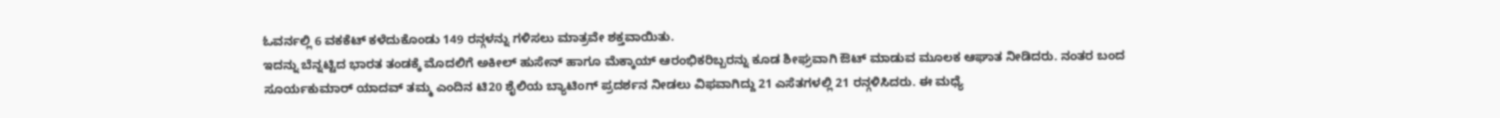ಓವರ್ನಲ್ಲಿ 6 ವಕಕೆಟ್ ಕಳೆದುಕೊಂಡು 149 ರನ್ಗಳನ್ನು ಗಳಿಸಲು ಮಾತ್ರವೇ ಶಕ್ತವಾಯಿತು.
ಇದನ್ನು ಬೆನ್ನಟ್ಟಿದ ಭಾರತ ತಂಡಕ್ಕೆ ಮೊದಲಿಗೆ ಅಕೀಲ್ ಹುಸೇನ್ ಹಾಗೂ ಮೆಕ್ಕಾಯ್ ಆರಂಭಿಕರಿಬ್ಬರನ್ನು ಕೂಡ ಶೀಘ್ರವಾಗಿ ಔಟ್ ಮಾಡುವ ಮೂಲಕ ಆಘಾತ ನೀಡಿದರು. ನಂತರ ಬಂದ ಸೂರ್ಯಕುಮಾರ್ ಯಾದವ್ ತಮ್ಮ ಎಂದಿನ ಟಿ20 ಶೈಲಿಯ ಬ್ಯಾಟಿಂಗ್ ಪ್ರದರ್ಶನ ನೀಡಲು ವಿಫವಾಗಿದ್ದು 21 ಎಸೆತಗಳಲ್ಲಿ 21 ರನ್ಗಳಿಸಿದರು. ಈ ಮಧ್ಯೆ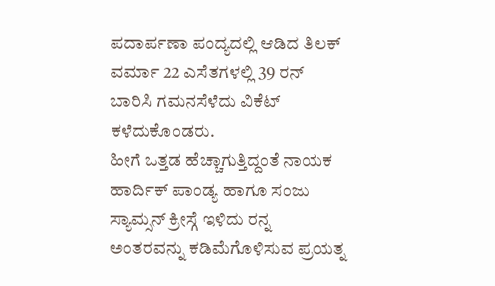ಪದಾರ್ಪಣಾ ಪಂದ್ಯದಲ್ಲಿ ಆಡಿದ ತಿಲಕ್ ವರ್ಮಾ 22 ಎಸೆತಗಳಲ್ಲಿ 39 ರನ್ ಬಾರಿಸಿ ಗಮನಸೆಳೆದು ವಿಕೆಟ್ ಕಳೆದುಕೊಂಡರು.
ಹೀಗೆ ಒತ್ತಡ ಹೆಚ್ಚಾಗುತ್ತಿದ್ದಂತೆ ನಾಯಕ ಹಾರ್ದಿಕ್ ಪಾಂಡ್ಯ ಹಾಗೂ ಸಂಜು ಸ್ಯಾಮ್ಸನ್ ಕ್ರೀಸ್ಗೆ ಇಳಿದು ರನ್ನ ಅಂತರವನ್ನು ಕಡಿಮೆಗೊಳಿಸುವ ಪ್ರಯತ್ನ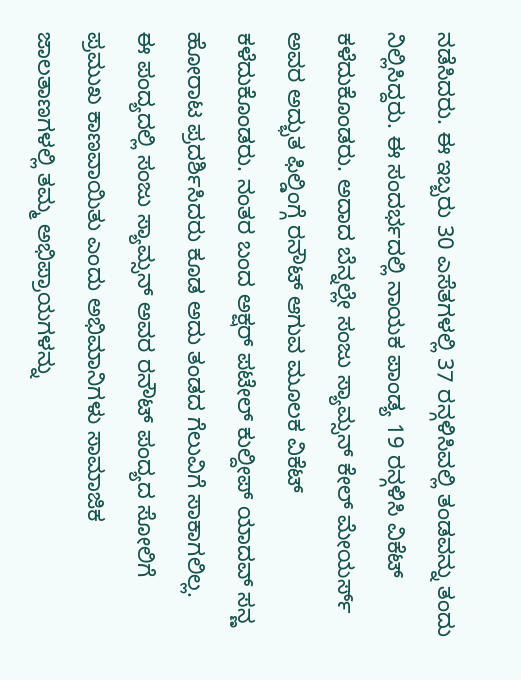ನಡೆಸಿದರು. ಈ ಇಬ್ಬರು 30 ಎಸೆತಗಳಲ್ಲಿ 37 ರನ್ಗಳಿಸಿವಲ್ಲಿ ತಂಡವನ್ನು ತಂದು ನಿಲ್ಲಿಸಿದ್ದರು. ಈ ಸಂದರ್ಭದಲ್ಲಿ ನಾಯಕ ಪಾಂಡ್ಯ 19 ರನ್ಗಳಿಸಿ ವಿಕೆಟ್ ಕಳೆದುಕೊಂಡರು. ಅದಾದ ಬೆನ್ನಲ್ಲೇ ಸಂಜು ಸ್ಯಾಮ್ಸನ್ ಕೇಲ್ ಮೇಯರ್ಸ್ ಅವರ ಅದ್ಭುತ ಫಿಲ್ಡಿಂಗ್ಗೆ ರನೌಟ್ ಆಗುವ ಮೂಲಕ ವಿಕೆಟ್ ಕಳೆದುಕೊಂಡರು. ನಂತರ ಬಂದ ಅಕ್ಷರ್ ಪಟೇಲ್ ಕುಲ್ದೀಪ್ ಯಾದವ್ ಸನ್ಣ ಹೋರಾಟ ಪ್ರದರ್ಶಿಸಿದರು ಕೂಡ ಅದು ತಂಡದ ಗೆಲುವಿಗೆ ಸಾಕಾಗಲಿಲ್ಲ.
ಈ ಪಂದ್ಯದಲ್ಲಿ ಸಂಜು ಸ್ಯಾಮ್ಸನ್ ಅವರ ರನೌಟ್ ಪಂದ್ಯದ ಸೋಲಿಗೆ ಪ್ರಮುಖ ಕಾಣವಾಯಿತು ಎಂದು ಅಭಿಮಾನಿಗಳು ಸಾಮಾಜಿಕ ಜಾಲತಾಣಗಳಲ್ಲಿ ತಮ್ಮ ಅಭಿಪ್ರಾಯಗಳನ್ನು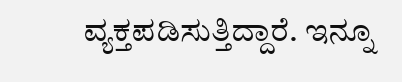ವ್ಯಕ್ತಪಡಿಸುತ್ತಿದ್ದಾರೆ. ಇನ್ನೂ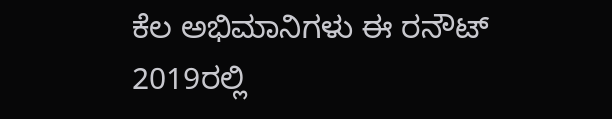ಕೆಲ ಅಭಿಮಾನಿಗಳು ಈ ರನೌಟ್ 2019ರಲ್ಲಿ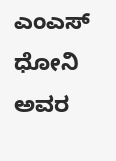ಎಂಎಸ್ ಧೋನಿ ಅವರ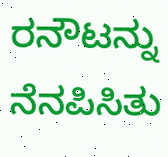ರನೌಟನ್ನು ನೆನಪಿಸಿತು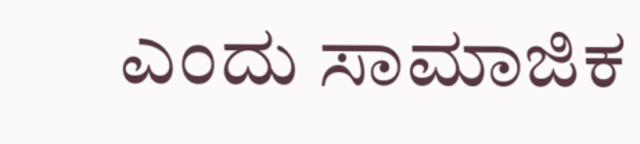ಎಂದು ಸಾಮಾಜಿಕ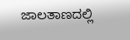ಜಾಲತಾಣದಲ್ಲಿ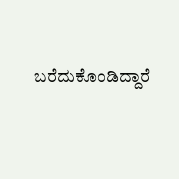ಬರೆದುಕೊಂಡಿದ್ದಾರೆ